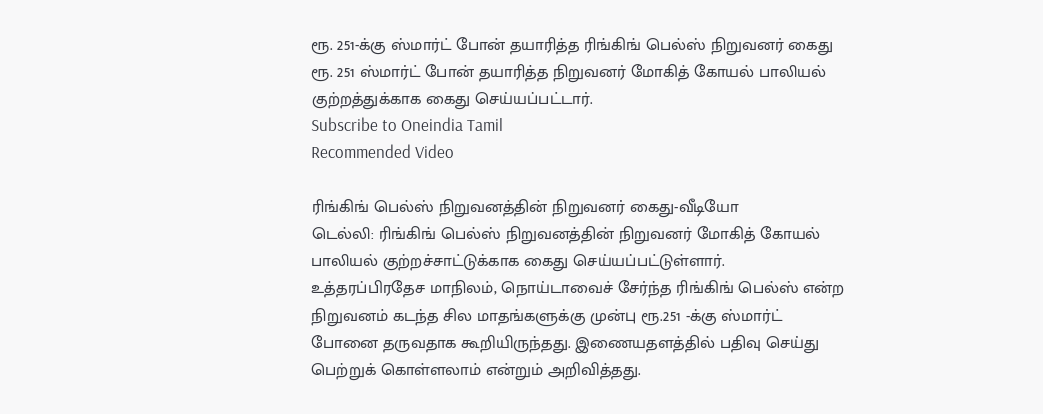ரூ. 251-க்கு ஸ்மார்ட் போன் தயாரித்த ரிங்கிங் பெல்ஸ் நிறுவனர் கைது
ரூ. 251 ஸ்மார்ட் போன் தயாரித்த நிறுவனர் மோகித் கோயல் பாலியல் குற்றத்துக்காக கைது செய்யப்பட்டார்.
Subscribe to Oneindia Tamil
Recommended Video

ரிங்கிங் பெல்ஸ் நிறுவனத்தின் நிறுவனர் கைது-வீடியோ
டெல்லி: ரிங்கிங் பெல்ஸ் நிறுவனத்தின் நிறுவனர் மோகித் கோயல் பாலியல் குற்றச்சாட்டுக்காக கைது செய்யப்பட்டுள்ளார்.
உத்தரப்பிரதேச மாநிலம், நொய்டாவைச் சேர்ந்த ரிங்கிங் பெல்ஸ் என்ற நிறுவனம் கடந்த சில மாதங்களுக்கு முன்பு ரூ.251 -க்கு ஸ்மார்ட் போனை தருவதாக கூறியிருந்தது. இணையதளத்தில் பதிவு செய்து பெற்றுக் கொள்ளலாம் என்றும் அறிவித்தது.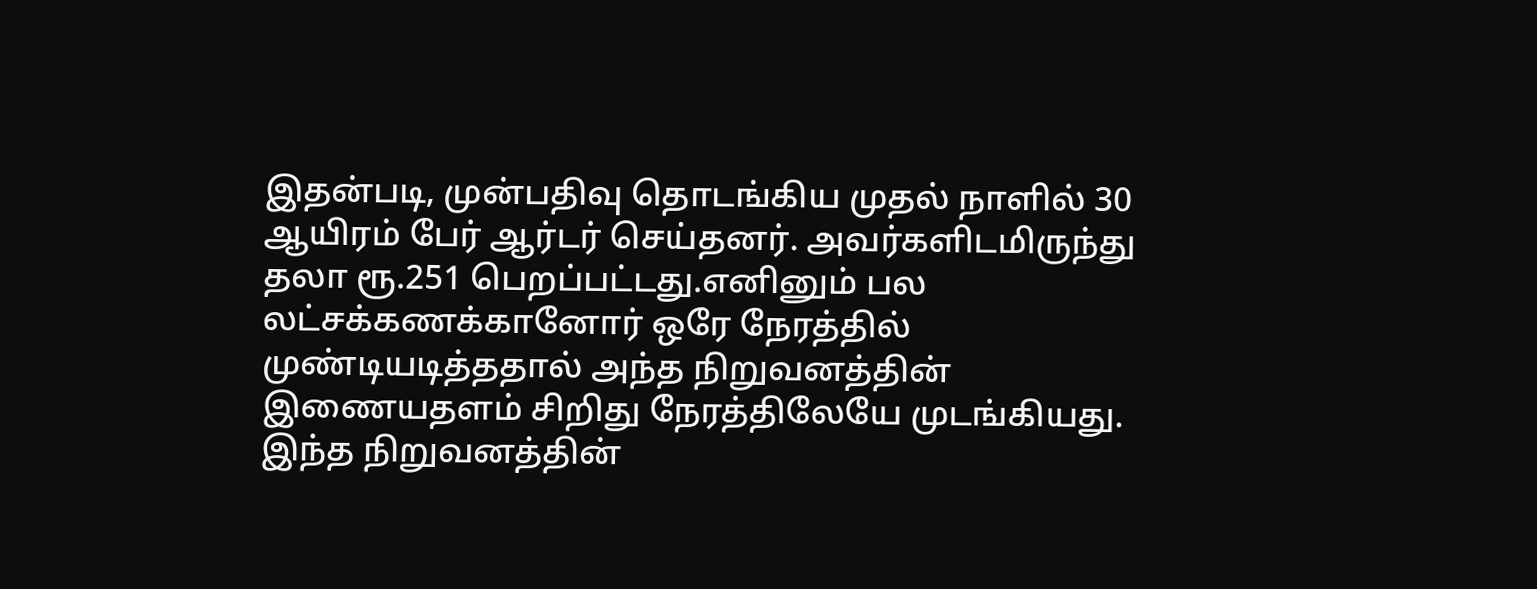இதன்படி, முன்பதிவு தொடங்கிய முதல் நாளில் 30 ஆயிரம் பேர் ஆர்டர் செய்தனர். அவர்களிடமிருந்து தலா ரூ.251 பெறப்பட்டது.எனினும் பல லட்சக்கணக்கானோர் ஒரே நேரத்தில் முண்டியடித்ததால் அந்த நிறுவனத்தின் இணையதளம் சிறிது நேரத்திலேயே முடங்கியது.
இந்த நிறுவனத்தின்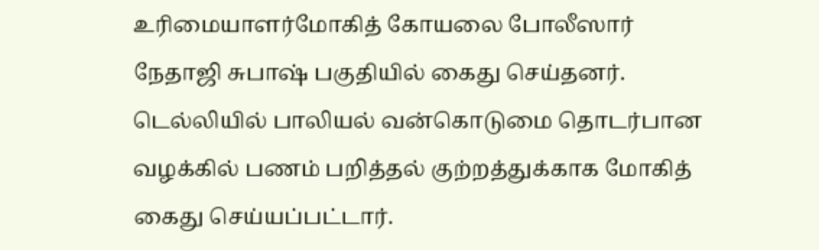உரிமையாளர்மோகித் கோயலை போலீஸார் நேதாஜி சுபாஷ் பகுதியில் கைது செய்தனர். டெல்லியில் பாலியல் வன்கொடுமை தொடர்பான வழக்கில் பணம் பறித்தல் குற்றத்துக்காக மோகித் கைது செய்யப்பட்டார்.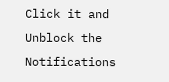Click it and Unblock the Notifications